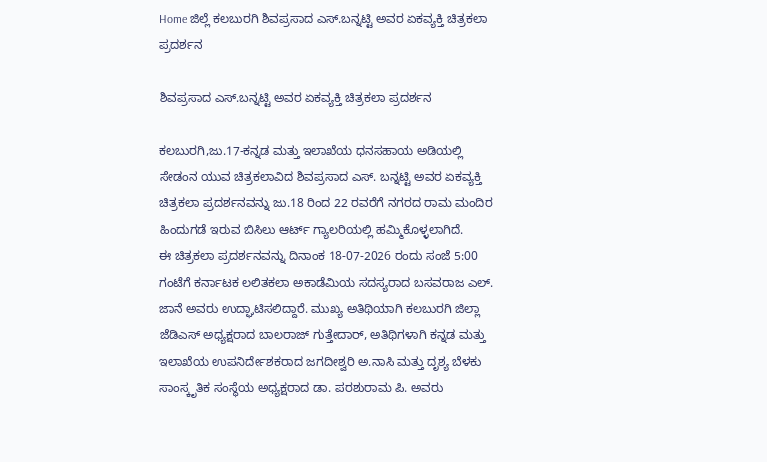Home ಜಿಲ್ಲೆ ಕಲಬುರಗಿ ಶಿವಪ್ರಸಾದ ಎಸ್.ಬನ್ನಟ್ಟಿ ಅವರ ಏಕವ್ಯಕ್ತಿ ಚಿತ್ರಕಲಾ ಪ್ರದರ್ಶನ

ಶಿವಪ್ರಸಾದ ಎಸ್.ಬನ್ನಟ್ಟಿ ಅವರ ಏಕವ್ಯಕ್ತಿ ಚಿತ್ರಕಲಾ ಪ್ರದರ್ಶನ

ಕಲಬುರಗಿ,ಜು.17-ಕನ್ನಡ ಮತ್ತು ಇಲಾಖೆಯ ಧನಸಹಾಯ ಅಡಿಯಲ್ಲಿ ಸೇಡಂನ ಯುವ ಚಿತ್ರಕಲಾವಿದ ಶಿವಪ್ರಸಾದ ಎಸ್. ಬನ್ನಟ್ಟಿ ಅವರ ಏಕವ್ಯಕ್ತಿ ಚಿತ್ರಕಲಾ ಪ್ರದರ್ಶನವನ್ನು ಜು.18 ರಿಂದ 22 ರವರೆಗೆ ನಗರದ ರಾಮ ಮಂದಿರ ಹಿಂದುಗಡೆ ಇರುವ ಬಿಸಿಲು ಆರ್ಟ್ ಗ್ಯಾಲರಿಯಲ್ಲಿ ಹಮ್ಮಿಕೊಳ್ಳಲಾಗಿದೆ.
ಈ ಚಿತ್ರಕಲಾ ಪ್ರದರ್ಶನವನ್ನು ದಿನಾಂಕ 18-07-2026 ರಂದು ಸಂಜೆ 5:00 ಗಂಟೆಗೆ ಕರ್ನಾಟಕ ಲಲಿತಕಲಾ ಅಕಾಡೆಮಿಯ ಸದಸ್ಯರಾದ ಬಸವರಾಜ ಎಲ್. ಜಾನೆ ಅವರು ಉದ್ಘಾಟಿಸಲಿದ್ದಾರೆ. ಮುಖ್ಯ ಅತಿಥಿಯಾಗಿ ಕಲಬುರಗಿ ಜಿಲ್ಲಾ ಜೆಡಿಎಸ್ ಅಧ್ಯಕ್ಷರಾದ ಬಾಲರಾಜ್ ಗುತ್ತೇದಾರ್, ಅತಿಥಿಗಳಾಗಿ ಕನ್ನಡ ಮತ್ತು ಇಲಾಖೆಯ ಉಪನಿರ್ದೇಶಕರಾದ ಜಗದೀಶ್ವರಿ ಅ.ನಾಸಿ ಮತ್ತು ದೃಶ್ಯ ಬೆಳಕು ಸಾಂಸ್ಕೃತಿಕ ಸಂಸ್ಥೆಯ ಅಧ್ಯಕ್ಷರಾದ ಡಾ. ಪರಶುರಾಮ ಪಿ. ಅವರು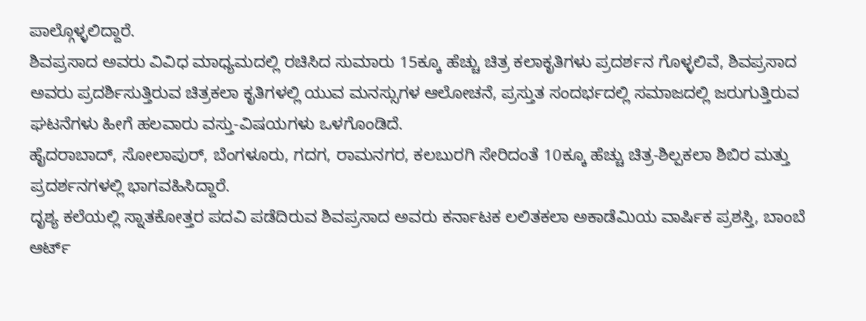ಪಾಲ್ಗೊಳ್ಳಲಿದ್ದಾರೆ.
ಶಿವಪ್ರಸಾದ ಅವರು ವಿವಿಧ ಮಾಧ್ಯಮದಲ್ಲಿ ರಚಿಸಿದ ಸುಮಾರು 15ಕ್ಕೂ ಹೆಚ್ಚು ಚಿತ್ರ ಕಲಾಕೃತಿಗಳು ಪ್ರದರ್ಶನ ಗೊಳ್ಳಲಿವೆ, ಶಿವಪ್ರಸಾದ ಅವರು ಪ್ರದರ್ಶಿಸುತ್ತಿರುವ ಚಿತ್ರಕಲಾ ಕೃತಿಗಳಲ್ಲಿ ಯುವ ಮನಸ್ಸುಗಳ ಆಲೋಚನೆ, ಪ್ರಸ್ತುತ ಸಂದರ್ಭದಲ್ಲಿ ಸಮಾಜದಲ್ಲಿ ಜರುಗುತ್ತಿರುವ ಘಟನೆಗಳು ಹೀಗೆ ಹಲವಾರು ವಸ್ತು-ವಿಷಯಗಳು ಒಳಗೊಂಡಿದೆ.
ಹೈದರಾಬಾದ್, ಸೋಲಾಪುರ್, ಬೆಂಗಳೂರು, ಗದಗ, ರಾಮನಗರ, ಕಲಬುರಗಿ ಸೇರಿದಂತೆ 10ಕ್ಕೂ ಹೆಚ್ಚು ಚಿತ್ರ-ಶಿಲ್ಪಕಲಾ ಶಿಬಿರ ಮತ್ತು ಪ್ರದರ್ಶನಗಳಲ್ಲಿ ಭಾಗವಹಿಸಿದ್ದಾರೆ.
ದೃಶ್ಯ ಕಲೆಯಲ್ಲಿ ಸ್ನಾತಕೋತ್ತರ ಪದವಿ ಪಡೆದಿರುವ ಶಿವಪ್ರಸಾದ ಅವರು ಕರ್ನಾಟಕ ಲಲಿತಕಲಾ ಅಕಾಡೆಮಿಯ ವಾರ್ಷಿಕ ಪ್ರಶಸ್ತಿ, ಬಾಂಬೆ ಆರ್ಟ್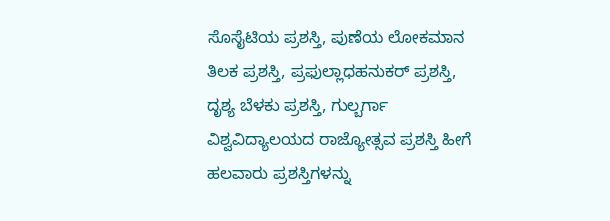ಸೊಸೈಟಿಯ ಪ್ರಶಸ್ತಿ, ಪುಣೆಯ ಲೋಕಮಾನ ತಿಲಕ ಪ್ರಶಸ್ತಿ, ಪ್ರಫುಲ್ಲಾಧಹನುಕರ್ ಪ್ರಶಸ್ತಿ, ದೃಶ್ಯ ಬೆಳಕು ಪ್ರಶಸ್ತಿ, ಗುಲ್ಬರ್ಗಾ ವಿಶ್ವವಿದ್ಯಾಲಯದ ರಾಜ್ಯೋತ್ಸವ ಪ್ರಶಸ್ತಿ ಹೀಗೆ ಹಲವಾರು ಪ್ರಶಸ್ತಿಗಳನ್ನು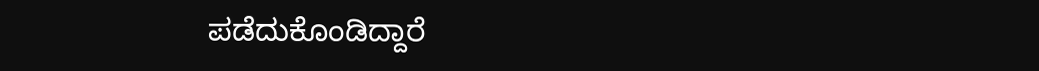ಪಡೆದುಕೊಂಡಿದ್ದಾರೆ